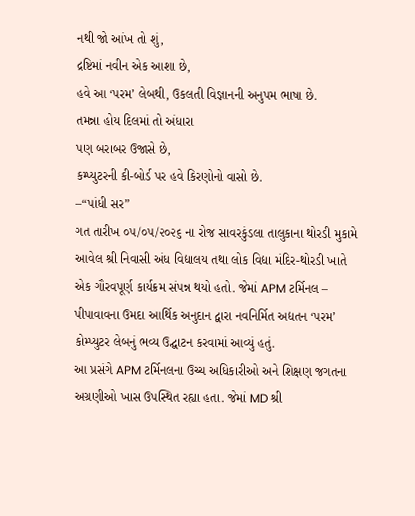નથી જો આંખ તો શું,
દ્રષ્ટિમાં નવીન એક આશા છે,
હવે આ ‘પરમ’ લેબથી, ઉકલતી વિજ્ઞાનની અનુપમ ભાષા છે.
તમન્ના હોય દિલમાં તો અંધારા
પણ બરાબર ઉજાસે છે,
કમ્પ્યુટરની કી-બોર્ડ પર હવે કિરણોનો વાસો છે.
–“પાંધી સર”
ગત તારીખ ૦૫/૦૫/૨૦૨૬ ના રોજ સાવરકુંડલા તાલુકાના થોરડી મુકામે આવેલ શ્રી નિવાસી અંધ વિદ્યાલય તથા લોક વિદ્યા મંદિર-થોરડી ખાતે એક ગૌરવપૂર્ણ કાર્યક્રમ સંપન્ન થયો હતો. જેમાં APM ટર્મિનલ – પીપાવાવના ઉમદા આર્થિક અનુદાન દ્વારા નવનિર્મિત અદ્યતન ‘પરમ’ કોમ્પ્યુટર લેબનું ભવ્ય ઉદ્ઘાટન કરવામાં આવ્યું હતું.
આ પ્રસંગે APM ટર્મિનલના ઉચ્ચ અધિકારીઓ અને શિક્ષણ જગતના અગ્રણીઓ ખાસ ઉપસ્થિત રહ્યા હતા. જેમાં MD શ્રી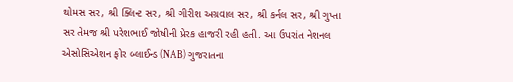થોમસ સર, શ્રી ક્લિન્ટ સર, શ્રી ગીરીશ અગ્રવાલ સર, શ્રી કર્નલ સર, શ્રી ગુપ્તા સર તેમજ શ્રી પરેશભાઈ જોષીની પ્રેરક હાજરી રહી હતી. આ ઉપરાંત નેશનલ એસોસિએશન ફોર બ્લાઈન્ડ (NAB) ગુજરાતના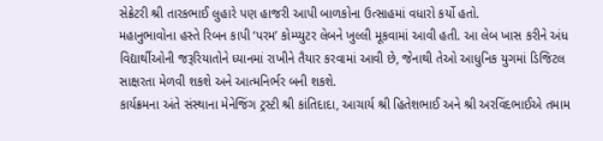સેક્રેટરી શ્રી તારકભાઈ લુહારે પણ હાજરી આપી બાળકોના ઉત્સાહમાં વધારો કર્યો હતો.
મહાનુભાવોના હસ્તે રિબન કાપી ‘પરમ’ કોમ્પ્યુટર લેબને ખુલ્લી મૂકવામાં આવી હતી. આ લેબ ખાસ કરીને અંધ વિદ્યાર્થીઓની જરૂરિયાતોને ધ્યાનમાં રાખીને તૈયાર કરવામાં આવી છે, જેનાથી તેઓ આધુનિક યુગમાં ડિજિટલ સાક્ષરતા મેળવી શકશે અને આત્મનિર્ભર બની શકશે.
કાર્યક્રમના અંતે સંસ્થાના મેનેજિંગ ટ્રસ્ટી શ્રી કાંતિદાદા, આચાર્ય શ્રી હિતેશભાઈ અને શ્રી અરવિંદભાઈએ તમામ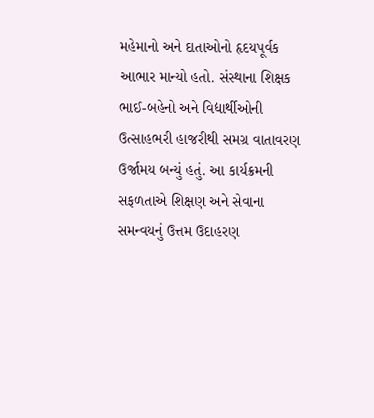મહેમાનો અને દાતાઓનો હૃદયપૂર્વક આભાર માન્યો હતો. સંસ્થાના શિક્ષક ભાઈ-બહેનો અને વિદ્યાર્થીઓની ઉત્સાહભરી હાજરીથી સમગ્ર વાતાવરણ ઉર્જામય બન્યું હતું. આ કાર્યક્રમની સફળતાએ શિક્ષણ અને સેવાના સમન્વયનું ઉત્તમ ઉદાહરણ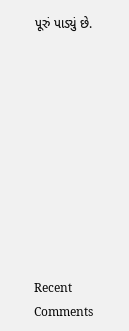પૂરું પાડ્યું છે.










Recent Comments